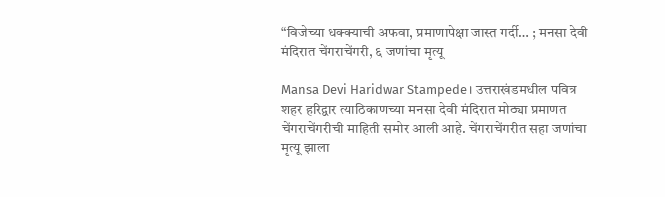“विजेच्या धक्क्याची अफवा, प्रमाणापेक्षा जास्त गर्दी… ; मनसा देवी मंदिरात चेंगराचेंगरी, ६ जणांचा मृत्यू

Mansa Devi Haridwar Stampede। उत्तराखंडमधील पवित्र शहर हरिद्वार त्याठिकाणच्या मनसा देवी मंदिरात मोठ्या प्रमाणत चेंगराचेंगरीची माहिती समोर आली आहे. चेंगराचेंगरीत सहा जणांचा मृत्यू झाला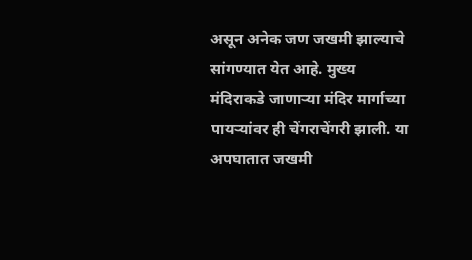असून अनेक जण जखमी झाल्याचे सांगण्यात येत आहे. मुख्य मंदिराकडे जाणाऱ्या मंदिर मार्गाच्या पायऱ्यांवर ही चेंगराचेंगरी झाली. या अपघातात जखमी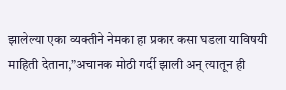झालेल्या एका व्यक्तीने नेमका हा प्रकार कसा घडला याविषयी माहिती देताना,”अचानक मोठी गर्दी झाली अन् त्यातून ही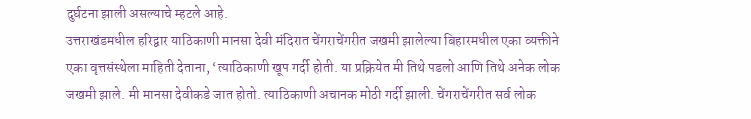दुर्घटना झाली असल्याचे म्हटले आहे.
उत्तराखंडमधील हरिद्वार याठिकाणी मानसा देवी मंदिरात चेंगराचेंगरीत जखमी झालेल्या बिहारमधील एका व्यक्तीने एका वृत्तसंस्थेला माहिती देताना, ‘त्याठिकाणी खूप गर्दी होती. या प्रक्रियेत मी तिथे पडलो आणि तिथे अनेक लोक जखमी झाले. मी मानसा देवीकडे जात होतो. त्याठिकाणी अचानक मोठी गर्दी झाली. चेंगराचेंगरीत सर्व लोक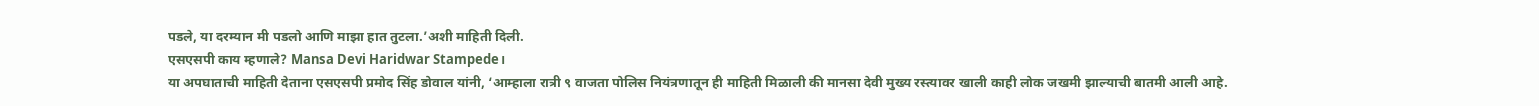पडले, या दरम्यान मी पडलो आणि माझा हात तुटला.’अशी माहिती दिली.
एसएसपी काय म्हणाले? Mansa Devi Haridwar Stampede।
या अपघाताची माहिती देताना एसएसपी प्रमोद सिंह डोवाल यांनी, ‘आम्हाला रात्री ९ वाजता पोलिस नियंत्रणातून ही माहिती मिळाली की मानसा देवी मुख्य रस्त्यावर खाली काही लोक जखमी झाल्याची बातमी आली आहे.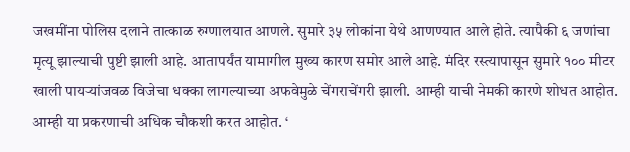जखमींना पोलिस दलाने तात्काळ रुग्णालयात आणले. सुमारे ३५ लोकांना येथे आणण्यात आले होते. त्यापैकी ६ जणांचा मृत्यू झाल्याची पुष्टी झाली आहे. आतापर्यंत यामागील मुख्य कारण समोर आले आहे. मंदिर रस्त्यापासून सुमारे १०० मीटर खाली पायऱ्यांजवळ विजेचा धक्का लागल्याच्या अफवेमुळे चेंगराचेंगरी झाली. आम्ही याची नेमकी कारणे शोधत आहोत. आम्ही या प्रकरणाची अधिक चौकशी करत आहोत. ‘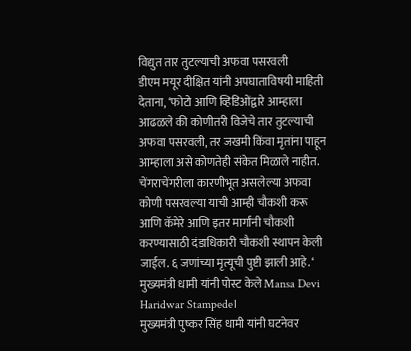विद्युत तार तुटल्याची अफवा पसरवली
डीएम मयूर दीक्षित यांनी अपघाताविषयी माहिती देताना, ‘फोटो आणि व्हिडिओंद्वारे आम्हाला आढळले की कोणीतरी विजेचे तार तुटल्याची अफवा पसरवली, तर जखमी किंवा मृतांना पाहून आम्हाला असे कोणतेही संकेत मिळाले नाहीत. चेंगराचेंगरीला कारणीभूत असलेल्या अफवा कोणी पसरवल्या याची आम्ही चौकशी करू आणि कॅमेरे आणि इतर मार्गांनी चौकशी करण्यासाठी दंडाधिकारी चौकशी स्थापन केली जाईल. ६ जणांच्या मृत्यूची पुष्टी झाली आहे. ‘
मुख्यमंत्री धामी यांनी पोस्ट केले Mansa Devi Haridwar Stampede।
मुख्यमंत्री पुष्कर सिंह धामी यांनी घटनेवर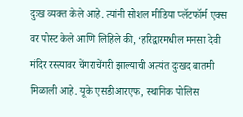दुःख व्यक्त केले आहे. त्यांनी सोशल मीडिया प्लॅटफॉर्म एक्स वर पोस्ट केले आणि लिहिले की, ‘हरिद्वारमधील मनसा देवी मंदिर रस्त्यावर चेंगराचेंगरी झाल्याची अत्यंत दुःखद बातमी मिळाली आहे. यूके एसडीआरएफ, स्थानिक पोलिस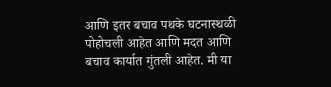आणि इतर बचाव पथके घटनास्थळी पोहोचली आहेत आणि मदत आणि बचाव कार्यात गुंतली आहेत. मी या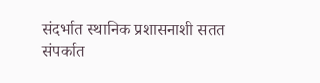संदर्भात स्थानिक प्रशासनाशी सतत संपर्कात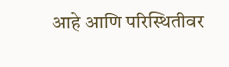आहे आणि परिस्थितीवर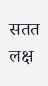सतत लक्ष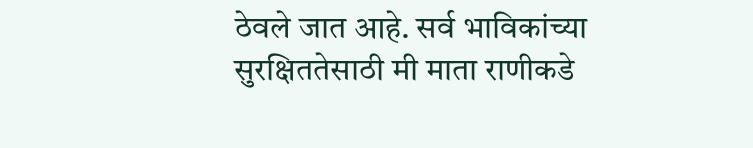ठेवले जात आहे. सर्व भाविकांच्या सुरक्षिततेसाठी मी माता राणीकडे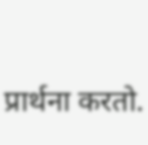प्रार्थना करतो.